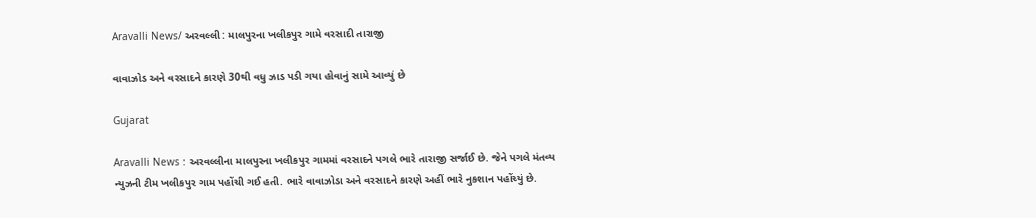Aravalli News/ અરવલ્લી : માલપુરના ખલીકપુર ગામે વરસાદી તારાજી

વાવાઝોડ અને વરસાદને કારણે 30થી વધુ ઝાડ પડી ગયા હોવાનું સામે આવ્યું છે

Gujarat

Aravalli News : અરવલ્લીના માલપુરના ખલીકપુર ગામમાં વરસાદને પગલે ભારે તારાજી સર્જાઈ છે. જેને પગલે મંતવ્ય ન્યુઝની ટીમ ખલીકપુર ગામ પહોંચી ગઈ હતી. ભારે વાવાઝોડા અને વરસાદને કારણે અહીં ભારે નુકશાન પહોંચ્યું છે.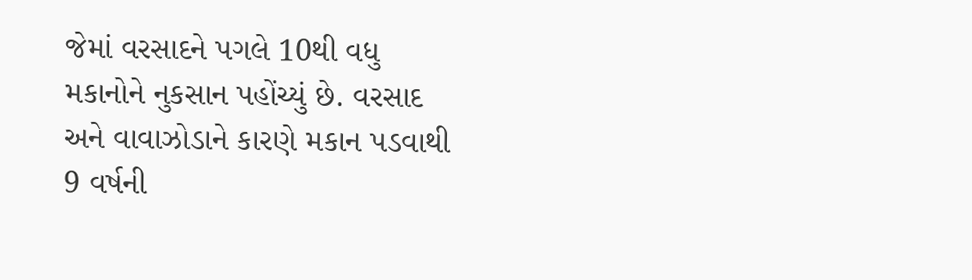જેમાં વરસાદને પગલે 10થી વધુ મકાનોને નુકસાન પહોંચ્યું છે. વરસાદ અને વાવાઝોડાને કારણે મકાન પડવાથી 9 વર્ષની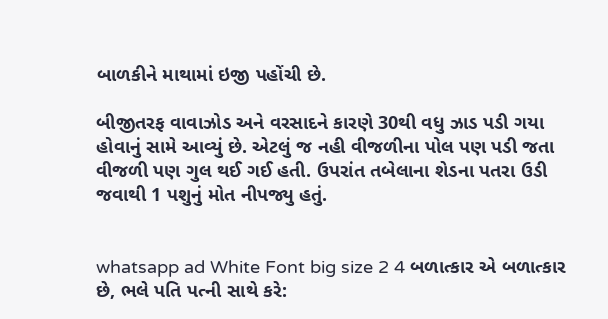બાળકીને માથામાં ઇજી પહોંચી છે.

બીજીતરફ વાવાઝોડ અને વરસાદને કારણે 30થી વધુ ઝાડ પડી ગયા હોવાનું સામે આવ્યું છે. એટલું જ નહી વીજળીના પોલ પણ પડી જતા વીજળી પણ ગુલ થઈ ગઈ હતી. ઉપરાંત તબેલાના શેડના પતરા ઉડી જવાથી 1 પશુનું મોત નીપજ્યુ હતું.


whatsapp ad White Font big size 2 4 બળાત્કાર એ બળાત્કાર છે, ભલે પતિ પત્ની સાથે કરે: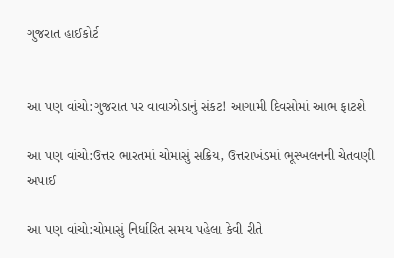ગુજરાત હાઈકોર્ટ


આ પણ વાંચો:ગુજરાત પર વાવાઝોડાનું સંકટ! આગામી દિવસોમાં આભ ફાટશે

આ પણ વાંચો:ઉત્તર ભારતમાં ચોમાસું સક્રિય, ઉત્તરાખંડમાં ભૂસ્ખલનની ચેતવણી અપાઈ

આ પણ વાંચો:ચોમાસું નિર્ધારિત સમય પહેલા કેવી રીતે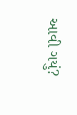આવી ગયું?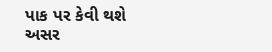પાક પર કેવી થશે અસર